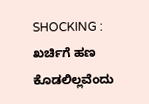SHOCKING : ಖರ್ಚಿಗೆ ಹಣ ಕೊಡಲಿಲ್ಲವೆಂದು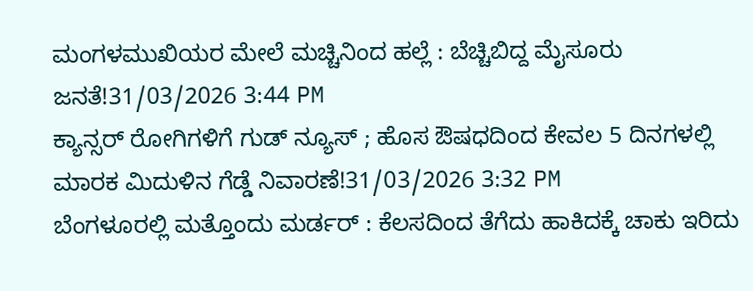ಮಂಗಳಮುಖಿಯರ ಮೇಲೆ ಮಚ್ಚಿನಿಂದ ಹಲ್ಲೆ : ಬೆಚ್ಚಿಬಿದ್ದ ಮೈಸೂರು ಜನತೆ!31/03/2026 3:44 PM
ಕ್ಯಾನ್ಸರ್ ರೋಗಿಗಳಿಗೆ ಗುಡ್ ನ್ಯೂಸ್ ; ಹೊಸ ಔಷಧದಿಂದ ಕೇವಲ 5 ದಿನಗಳಲ್ಲಿ ಮಾರಕ ಮಿದುಳಿನ ಗೆಡ್ಡೆ ನಿವಾರಣೆ!31/03/2026 3:32 PM
ಬೆಂಗಳೂರಲ್ಲಿ ಮತ್ತೊಂದು ಮರ್ಡರ್ : ಕೆಲಸದಿಂದ ತೆಗೆದು ಹಾಕಿದಕ್ಕೆ ಚಾಕು ಇರಿದು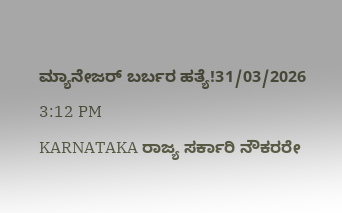ಮ್ಯಾನೇಜರ್ ಬರ್ಬರ ಹತ್ಯೆ!31/03/2026 3:12 PM
KARNATAKA ರಾಜ್ಯ ಸರ್ಕಾರಿ ನೌಕರರೇ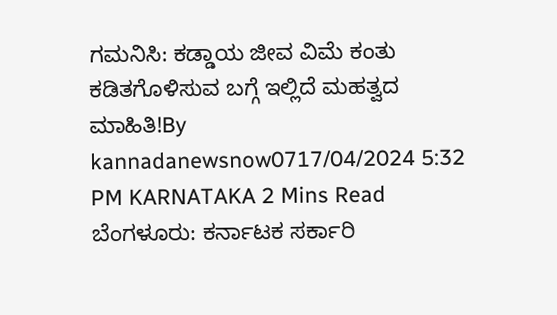ಗಮನಿಸಿ: ಕಡ್ಡಾಯ ಜೀವ ವಿಮೆ ಕಂತು ಕಡಿತಗೊಳಿಸುವ ಬಗ್ಗೆ ಇಲ್ಲಿದೆ ಮಹತ್ವದ ಮಾಹಿತಿ!By kannadanewsnow0717/04/2024 5:32 PM KARNATAKA 2 Mins Read ಬೆಂಗಳೂರು: ಕರ್ನಾಟಕ ಸರ್ಕಾರಿ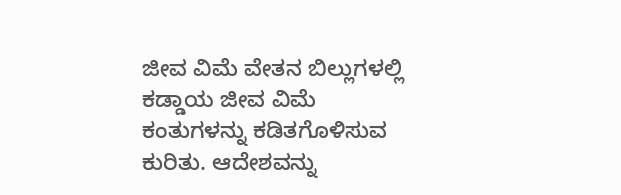ಜೀವ ವಿಮೆ ವೇತನ ಬಿಲ್ಲುಗಳಲ್ಲಿ ಕಡ್ಡಾಯ ಜೀವ ವಿಮೆ ಕಂತುಗಳನ್ನು ಕಡಿತಗೊಳಿಸುವ ಕುರಿತು. ಆದೇಶವನ್ನು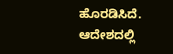ಹೊರಡಿಸಿದೆ. ಆದೇಶದಲ್ಲಿ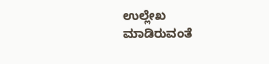ಉಲ್ಲೇಖ ಮಾಡಿರುವಂತೆ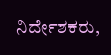ನಿರ್ದೇಶಕರು,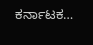ಕರ್ನಾಟಕ…